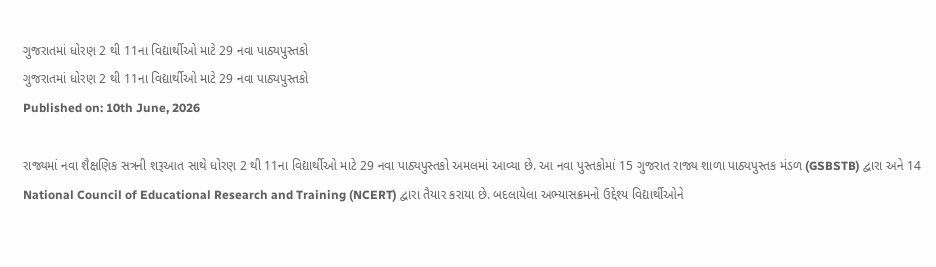ગુજરાતમાં ધોરણ 2 થી 11ના વિદ્યાર્થીઓ માટે 29 નવા પાઠ્યપુસ્તકો
ગુજરાતમાં ધોરણ 2 થી 11ના વિદ્યાર્થીઓ માટે 29 નવા પાઠ્યપુસ્તકો
Published on: 10th June, 2026

રાજ્યમાં નવા શૈક્ષણિક સત્રની શરૂઆત સાથે ધોરણ 2 થી 11ના વિદ્યાર્થીઓ માટે 29 નવા પાઠ્યપુસ્તકો અમલમાં આવ્યા છે. આ નવા પુસ્તકોમાં 15 ગુજરાત રાજ્ય શાળા પાઠ્યપુસ્તક મંડળ (GSBSTB) દ્વારા અને 14 National Council of Educational Research and Training (NCERT) દ્વારા તૈયાર કરાયા છે. બદલાયેલા અભ્યાસક્રમનો ઉદ્દેશ્ય વિદ્યાર્થીઓને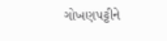ગોખણપટ્ટીને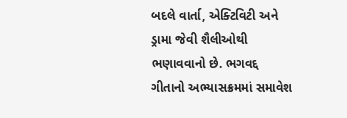બદલે વાર્તા, એક્ટિવિટી અને ડ્રામા જેવી શૈલીઓથી ભણાવવાનો છે. ભગવદ્દ ગીતાનો અભ્યાસક્રમમાં સમાવેશ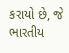કરાયો છે, જે ભારતીય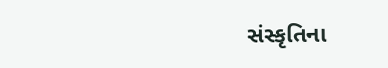સંસ્કૃતિના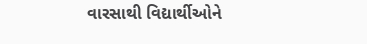વારસાથી વિદ્યાર્થીઓને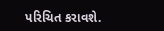પરિચિત કરાવશે.